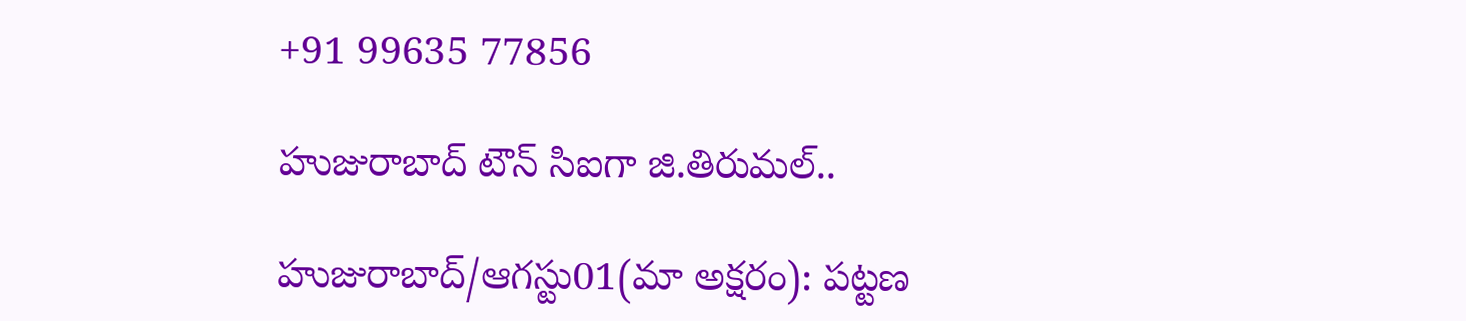+91 99635 77856

హుజురాబాద్ టౌన్ సిఐగా జి.తిరుమల్..

హుజురాబాద్/ఆగస్టు01(మా అక్షరం): పట్టణ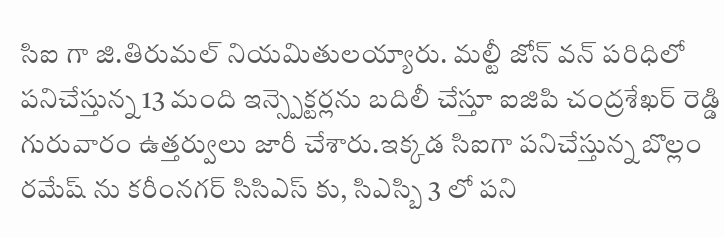సిఐ గా జి.తిరుమల్ నియమితులయ్యారు. మల్టీ జోన్ వన్ పరిధిలో పనిచేస్తున్న 13 మంది ఇన్స్పెక్టర్లను బదిలీ చేస్తూ ఐజిపి చంద్రశేఖర్ రెడ్డి గురువారం ఉత్తర్వులు జారీ చేశారు.ఇక్కడ సిఐగా పనిచేస్తున్న బొల్లం రమేష్ ను కరీంనగర్ సిసిఎస్ కు, సిఎస్బి 3 లో పని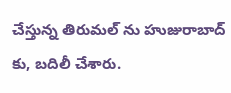చేస్తున్న తిరుమల్ ను హుజురాబాద్ కు, బదిలీ చేశారు.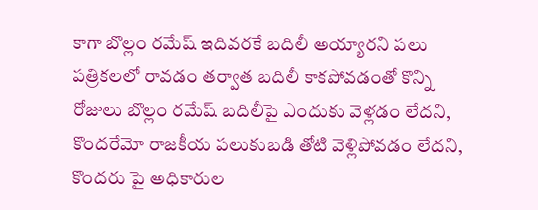కాగా బొల్లం రమేష్ ఇదివరకే బదిలీ అయ్యారని పలు పత్రికలలో రావడం తర్వాత బదిలీ కాకపోవడంతో కొన్ని రోజులు బొల్లం రమేష్ బదిలీపై ఎందుకు వెళ్లడం లేదని, కొందరేమో రాజకీయ పలుకుబడి తోటి వెళ్లిపోవడం లేదని, కొందరు పై అధికారుల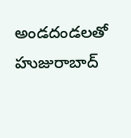అండదండలతో హుజురాబాద్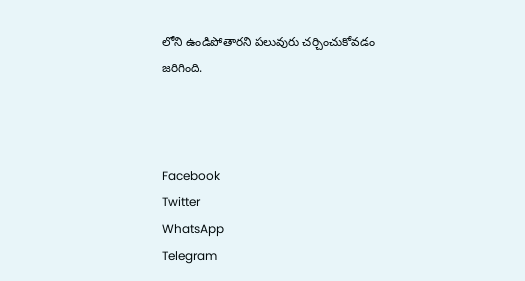లోని ఉండిపోతారని పలువురు చర్చించుకోవడం జరిగింది.



Facebook
Twitter
WhatsApp
Telegram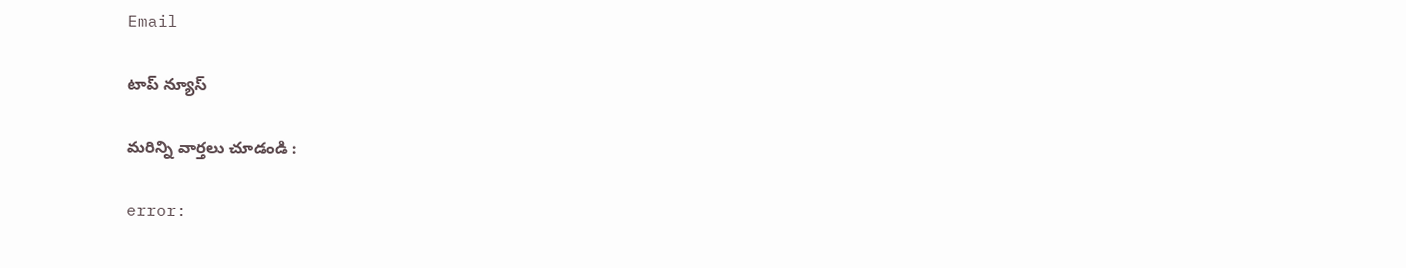Email

టాప్ న్యూస్

మరిన్ని వార్తలు చూడండి :

error: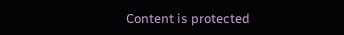Content is protected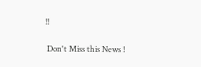!!

 Don't Miss this News !